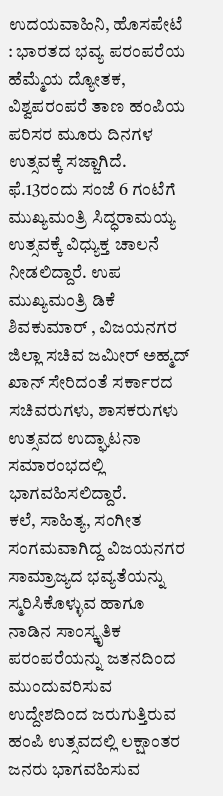ಉದಯವಾಹಿನಿ, ಹೊಸಪೇಟೆ : ಭಾರತದ ಭವ್ಯ ಪರಂಪರೆಯ ಹೆಮ್ಮೆಯ ದ್ಯೋತಕ, ವಿಶ್ವಪರಂಪರೆ ತಾಣ ಹಂಪಿಯ ಪರಿಸರ ಮೂರು ದಿನಗಳ ಉತ್ಸವಕ್ಕೆ ಸಜ್ಜಾಗಿದೆ. ಫೆ.13ರಂದು ಸಂಜೆ 6 ಗಂಟೆಗೆ ಮುಖ್ಯಮಂತ್ರಿ ಸಿದ್ಧರಾಮಯ್ಯ ಉತ್ಸವಕ್ಕೆ ವಿಧ್ಯುಕ್ತ ಚಾಲನೆ ನೀಡಲಿದ್ದಾರೆ. ಉಪ ಮುಖ್ಯಮಂತ್ರಿ ಡಿಕೆ ಶಿವಕುಮಾರ್ , ವಿಜಯನಗರ ಜಿಲ್ಲಾ ಸಚಿವ ಜಮೀರ್ ಅಹ್ಮದ್ ಖಾನ್ ಸೇರಿದಂತೆ ಸರ್ಕಾರದ ಸಚಿವರುಗಳು, ಶಾಸಕರುಗಳು ಉತ್ಸವದ ಉದ್ಘಾಟನಾ ಸಮಾರಂಭದಲ್ಲಿ ಭಾಗವಹಿಸಲಿದ್ದಾರೆ.
ಕಲೆ, ಸಾಹಿತ್ಯ, ಸಂಗೀತ ಸಂಗಮವಾಗಿದ್ದ ವಿಜಯನಗರ ಸಾಮ್ರಾಜ್ಯದ ಭವ್ಯತೆಯನ್ನು ಸ್ಮರಿಸಿಕೊಳ್ಳುವ ಹಾಗೂ ನಾಡಿನ ಸಾಂಸ್ಕೃತಿಕ ಪರಂಪರೆಯನ್ನು ಜತನದಿಂದ ಮುಂದುವರಿಸುವ ಉದ್ದೇಶದಿಂದ ಜರುಗುತ್ತಿರುವ ಹಂಪಿ ಉತ್ಸವದಲ್ಲಿ ಲಕ್ಷಾಂತರ ಜನರು ಭಾಗವಹಿಸುವ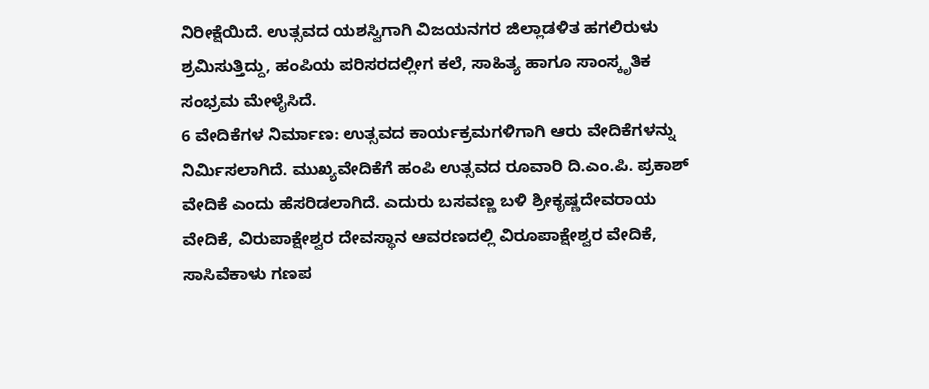ನಿರೀಕ್ಷೆಯಿದೆ. ಉತ್ಸವದ ಯಶಸ್ವಿಗಾಗಿ ವಿಜಯನಗರ ಜಿಲ್ಲಾಡಳಿತ ಹಗಲಿರುಳು ಶ್ರಮಿಸುತ್ತಿದ್ದು, ಹಂಪಿಯ ಪರಿಸರದಲ್ಲೀಗ ಕಲೆ, ಸಾಹಿತ್ಯ ಹಾಗೂ ಸಾಂಸ್ಕೃತಿಕ ಸಂಭ್ರಮ ಮೇಳೈಸಿದೆ.
6 ವೇದಿಕೆಗಳ ನಿರ್ಮಾಣ: ಉತ್ಸವದ ಕಾರ್ಯಕ್ರಮಗಳಿಗಾಗಿ ಆರು ವೇದಿಕೆಗಳನ್ನು ನಿರ್ಮಿಸಲಾಗಿದೆ. ಮುಖ್ಯವೇದಿಕೆಗೆ ಹಂಪಿ ಉತ್ಸವದ ರೂವಾರಿ ದಿ.ಎಂ.ಪಿ. ಪ್ರಕಾಶ್ ವೇದಿಕೆ ಎಂದು ಹೆಸರಿಡಲಾಗಿದೆ. ಎದುರು ಬಸವಣ್ಣ ಬಳಿ ಶ್ರೀಕೃಷ್ಣದೇವರಾಯ ವೇದಿಕೆ, ವಿರುಪಾಕ್ಷೇಶ್ವರ ದೇವಸ್ಥಾನ ಆವರಣದಲ್ಲಿ ವಿರೂಪಾಕ್ಷೇಶ್ವರ ವೇದಿಕೆ, ಸಾಸಿವೆಕಾಳು ಗಣಪ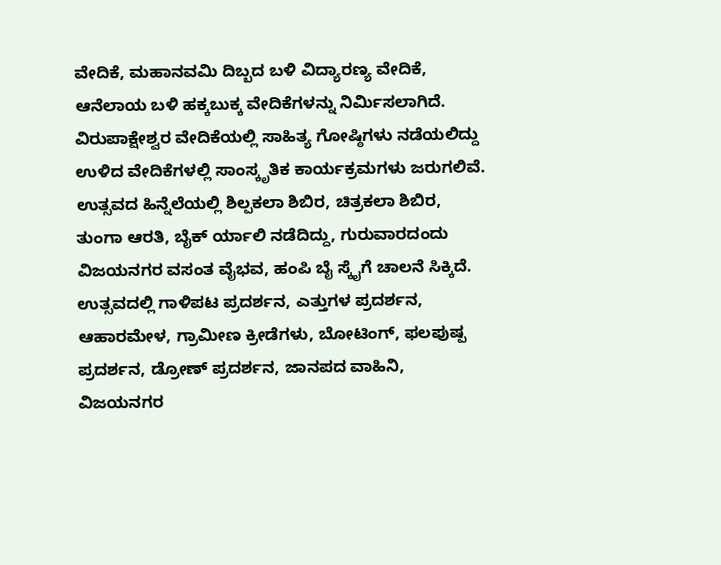ವೇದಿಕೆ, ಮಹಾನವಮಿ ದಿಬ್ಬದ ಬಳಿ ವಿದ್ಯಾರಣ್ಯ ವೇದಿಕೆ, ಆನೆಲಾಯ ಬಳಿ ಹಕ್ಕಬುಕ್ಕ ವೇದಿಕೆಗಳನ್ನು ನಿರ್ಮಿಸಲಾಗಿದೆ. ವಿರುಪಾಕ್ಷೇಶ್ವರ ವೇದಿಕೆಯಲ್ಲಿ ಸಾಹಿತ್ಯ ಗೋಷ್ಠಿಗಳು ನಡೆಯಲಿದ್ದು ಉಳಿದ ವೇದಿಕೆಗಳಲ್ಲಿ ಸಾಂಸ್ಕೃತಿಕ ಕಾರ್ಯಕ್ರಮಗಳು ಜರುಗಲಿವೆ. ಉತ್ಸವದ ಹಿನ್ನೆಲೆಯಲ್ಲಿ ಶಿಲ್ಪಕಲಾ ಶಿಬಿರ, ಚಿತ್ರಕಲಾ ಶಿಬಿರ, ತುಂಗಾ ಆರತಿ, ಬೈಕ್ ರ್ಯಾಲಿ ನಡೆದಿದ್ದು, ಗುರುವಾರದಂದು ವಿಜಯನಗರ ವಸಂತ ವೈಭವ, ಹಂಪಿ ಬೈ ಸ್ಕೈಗೆ ಚಾಲನೆ ಸಿಕ್ಕಿದೆ. ಉತ್ಸವದಲ್ಲಿ ಗಾಳಿಪಟ ಪ್ರದರ್ಶನ, ಎತ್ತುಗಳ ಪ್ರದರ್ಶನ, ಆಹಾರಮೇಳ, ಗ್ರಾಮೀಣ ಕ್ರೀಡೆಗಳು, ಬೋಟಿಂಗ್, ಫಲಪುಷ್ಪ ಪ್ರದರ್ಶನ, ಡ್ರೋಣ್ ಪ್ರದರ್ಶನ, ಜಾನಪದ ವಾಹಿನಿ, ವಿಜಯನಗರ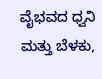ವೈಭವದ ಧ್ವನಿ ಮತ್ತು ಬೆಳಕು,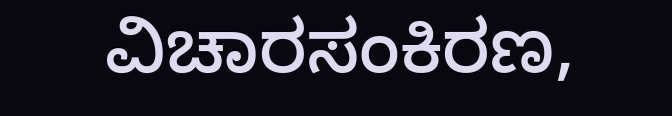ವಿಚಾರಸಂಕಿರಣ,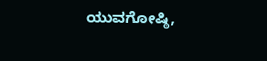ಯುವಗೋಷ್ಠಿ,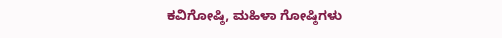ಕವಿಗೋಷ್ಠಿ, ಮಹಿಳಾ ಗೋಷ್ಠಿಗಳು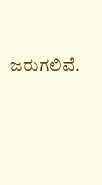ಜರುಗಲಿವೆ.